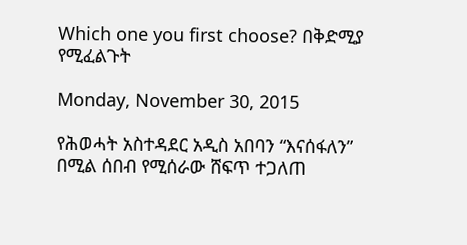Which one you first choose? በቅድሚያ የሚፈልጉት

Monday, November 30, 2015

የሕወሓት አስተዳደር አዲስ አበባን “እናሰፋለን” በሚል ሰበብ የሚሰራው ሸፍጥ ተጋለጠ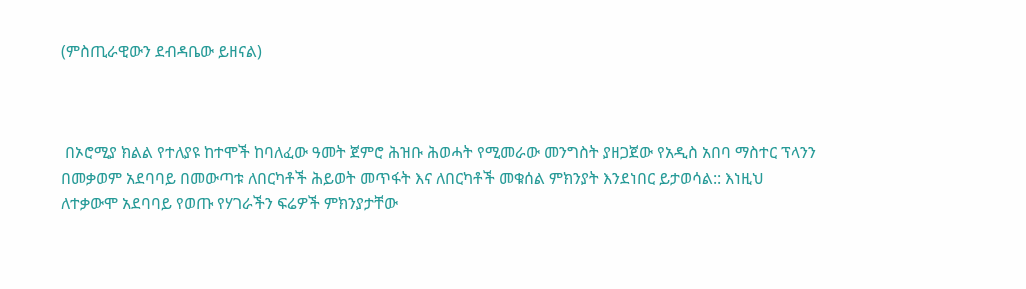(ምስጢራዊውን ደብዳቤው ይዘናል)



 በኦሮሚያ ክልል የተለያዩ ከተሞች ከባለፈው ዓመት ጀምሮ ሕዝቡ ሕወሓት የሚመራው መንግስት ያዘጋጀው የአዲስ አበባ ማስተር ፕላንን በመቃወም አደባባይ በመውጣቱ ለበርካቶች ሕይወት መጥፋት እና ለበርካቶች መቁሰል ምክንያት እንደነበር ይታወሳል:: እነዚህ ለተቃውሞ አደባባይ የወጡ የሃገራችን ፍሬዎች ምክንያታቸው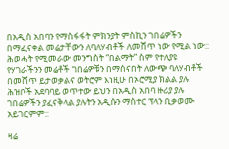በአዲስ አበባን የማስፋፋት ምክንያት ምስኪን ገበሬዎችን በማፈናቀል መሬታቸውን ለባለሃብቶች ለመሸጥ ነው የሚል ነው:: ሕወሓት የሚመራው መንግስት “በልማት” ስም የተለያዩ የሃገራችንን መሬቶች ገበሬዎቹን በማሰናበት ለውጭ ባለሃብቶች በመሸጥ ይታወቃልና ወትሮም እነዚሁ በኦሮሚያ ክልል ያሉ ሕዝቦች አደባባይ ወጥተው ይህን በአዲስ አበባ ዙሪያ ያሉ ገበሬዎችን ያፈናቅላል ያሉትን አዲሱን ማስተር ፕላን ቢቃወሙ አይገርምም::

ዛሬ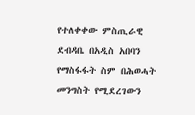የተለቀቀው ምስጢራዊ ደብዳቤ በአዲስ አበባን የማስፋፋት ስም በሕወሓት መንግስት የሚደረገውን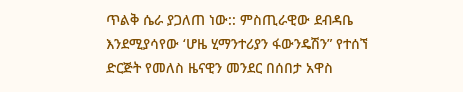ጥልቅ ሴራ ያጋለጠ ነው:: ምስጢራዊው ደብዳቤ እንደሚያሳየው ‘ሆዜ ሂማንተሪያን ፋውንዴሽን” የተሰኘ ድርጅት የመለስ ዜናዊን መንደር በሰበታ አዋስ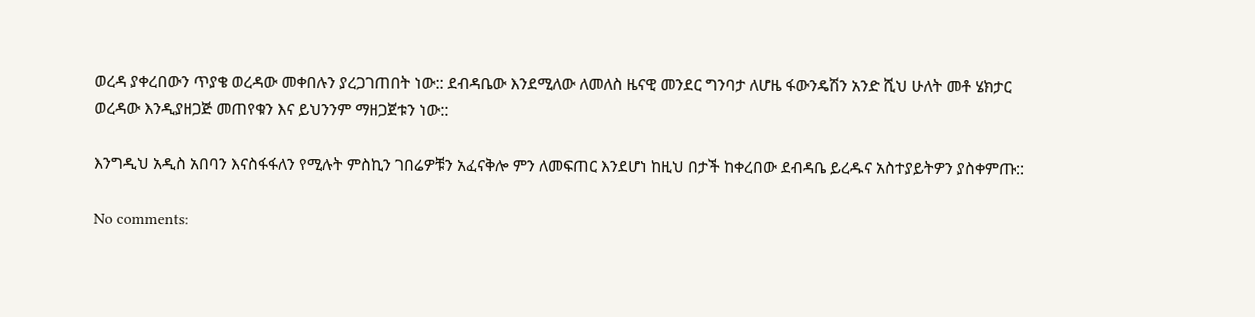ወረዳ ያቀረበውን ጥያቄ ወረዳው መቀበሉን ያረጋገጠበት ነው:: ደብዳቤው እንደሚለው ለመለስ ዜናዊ መንደር ግንባታ ለሆዜ ፋውንዴሽን አንድ ሺህ ሁለት መቶ ሄክታር ወረዳው እንዲያዘጋጅ መጠየቁን እና ይህንንም ማዘጋጀቱን ነው::

እንግዲህ አዲስ አበባን እናስፋፋለን የሚሉት ምስኪን ገበሬዎቹን አፈናቅሎ ምን ለመፍጠር እንደሆነ ከዚህ በታች ከቀረበው ደብዳቤ ይረዱና አስተያይትዎን ያስቀምጡ::

No comments: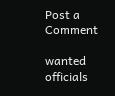Post a Comment

wanted officials